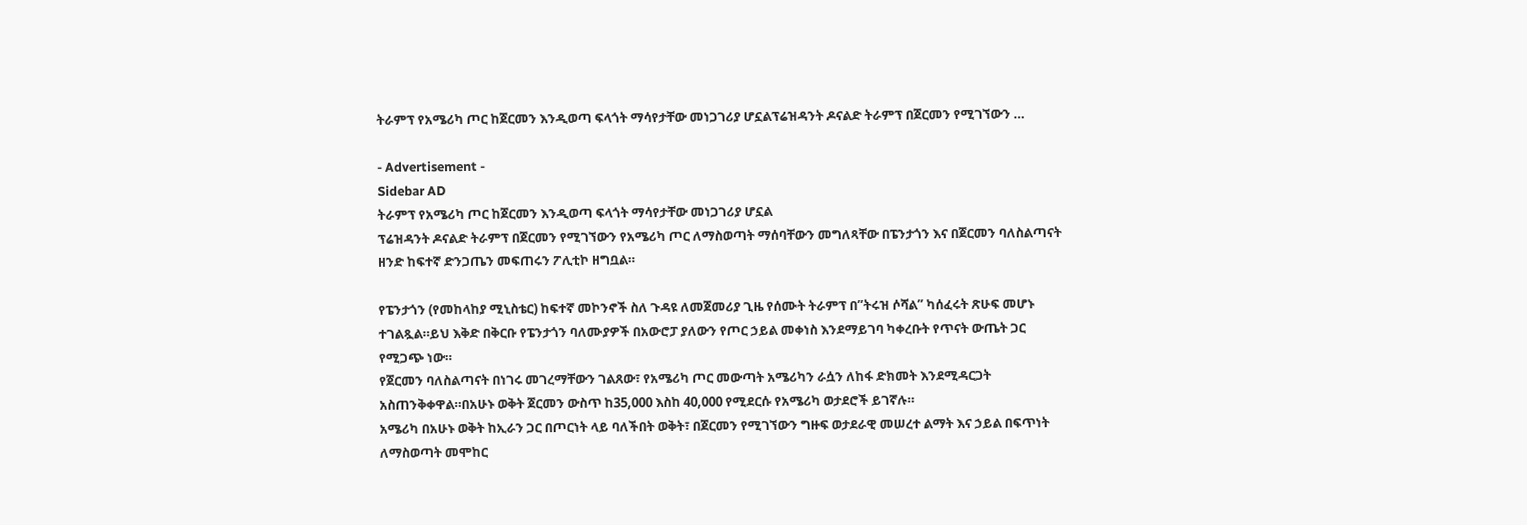ትራምፕ የአሜሪካ ጦር ከጀርመን እንዲወጣ ፍላጎት ማሳየታቸው መነጋገሪያ ሆኗልፕሬዝዳንት ዶናልድ ትራምፕ በጀርመን የሚገኘውን …

- Advertisement -
Sidebar AD
ትራምፕ የአሜሪካ ጦር ከጀርመን እንዲወጣ ፍላጎት ማሳየታቸው መነጋገሪያ ሆኗል
ፕሬዝዳንት ዶናልድ ትራምፕ በጀርመን የሚገኘውን የአሜሪካ ጦር ለማስወጣት ማሰባቸውን መግለጻቸው በፔንታጎን እና በጀርመን ባለስልጣናት ዘንድ ከፍተኛ ድንጋጤን መፍጠሩን ፖሊቲኮ ዘግቧል።

የፔንታጎን (የመከላከያ ሚኒስቴር) ከፍተኛ መኮንኖች ስለ ጉዳዩ ለመጀመሪያ ጊዜ የሰሙት ትራምፕ በ”ትሩዝ ሶሻል” ካሰፈሩት ጽሁፍ መሆኑ ተገልጿል።ይህ እቅድ በቅርቡ የፔንታጎን ባለሙያዎች በአውሮፓ ያለውን የጦር ኃይል መቀነስ እንደማይገባ ካቀረቡት የጥናት ውጤት ጋር የሚጋጭ ነው።
የጀርመን ባለስልጣናት በነገሩ መገረማቸውን ገልጸው፣ የአሜሪካ ጦር መውጣት አሜሪካን ራሷን ለከፋ ድክመት እንደሚዳርጋት አስጠንቅቀዋል።በአሁኑ ወቅት ጀርመን ውስጥ ከ35,000 እስከ 40,000 የሚደርሱ የአሜሪካ ወታደሮች ይገኛሉ።
አሜሪካ በአሁኑ ወቅት ከኢራን ጋር በጦርነት ላይ ባለችበት ወቅት፣ በጀርመን የሚገኘውን ግዙፍ ወታደራዊ መሠረተ ልማት እና ኃይል በፍጥነት ለማስወጣት መሞከር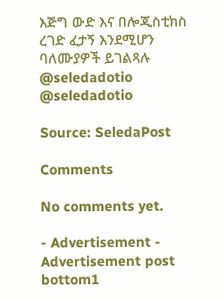እጅግ ውድ እና በሎጂስቲክስ ረገድ ፈታኝ እንደሚሆን ባለሙያዎች ይገልጻሉ
@seledadotio
@seledadotio

Source: SeledaPost

Comments

No comments yet.

- Advertisement -
Advertisement post bottom1